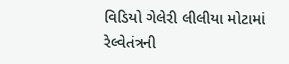વિડિયો ગેલેરી લીલીયા મોટામાં રેલ્વેતંત્રની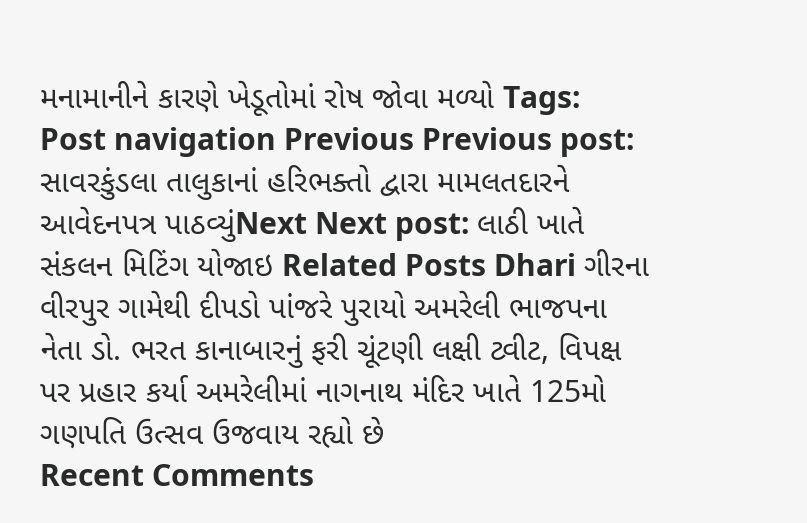મનામાનીને કારણે ખેડૂતોમાં રોષ જોવા મળ્યો Tags: Post navigation Previous Previous post: સાવરકુંડલા તાલુકાનાં હરિભક્તો દ્વારા મામલતદારને આવેદનપત્ર પાઠવ્યુંNext Next post: લાઠી ખાતે સંકલન મિટિંગ યોજાઇ Related Posts Dhari ગીરના વીરપુર ગામેથી દીપડો પાંજરે પુરાયો અમરેલી ભાજપના નેતા ડો. ભરત કાનાબારનું ફરી ચૂંટણી લક્ષી ટ્વીટ, વિપક્ષ પર પ્રહાર કર્યા અમરેલીમાં નાગનાથ મંદિર ખાતે 125મો ગણપતિ ઉત્સવ ઉજવાય રહ્યો છે
Recent Comments